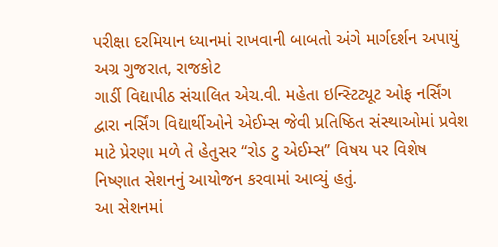પરીક્ષા દરમિયાન ધ્યાનમાં રાખવાની બાબતો અંગે માર્ગદર્શન અપાયું
અગ્ર ગુજરાત, રાજકોટ
ગાર્ડી વિદ્યાપીઠ સંચાલિત એચ.વી. મહેતા ઇન્સ્ટિટ્યૂટ ઓફ નર્સિંગ દ્વારા નર્સિંગ વિદ્યાર્થીઓને એઈમ્સ જેવી પ્રતિષ્ઠિત સંસ્થાઓમાં પ્રવેશ માટે પ્રેરણા મળે તે હેતુસર “રોડ ટુ એઈમ્સ” વિષય પર વિશેષ નિષ્ણાત સેશનનું આયોજન કરવામાં આવ્યું હતું.
આ સેશનમાં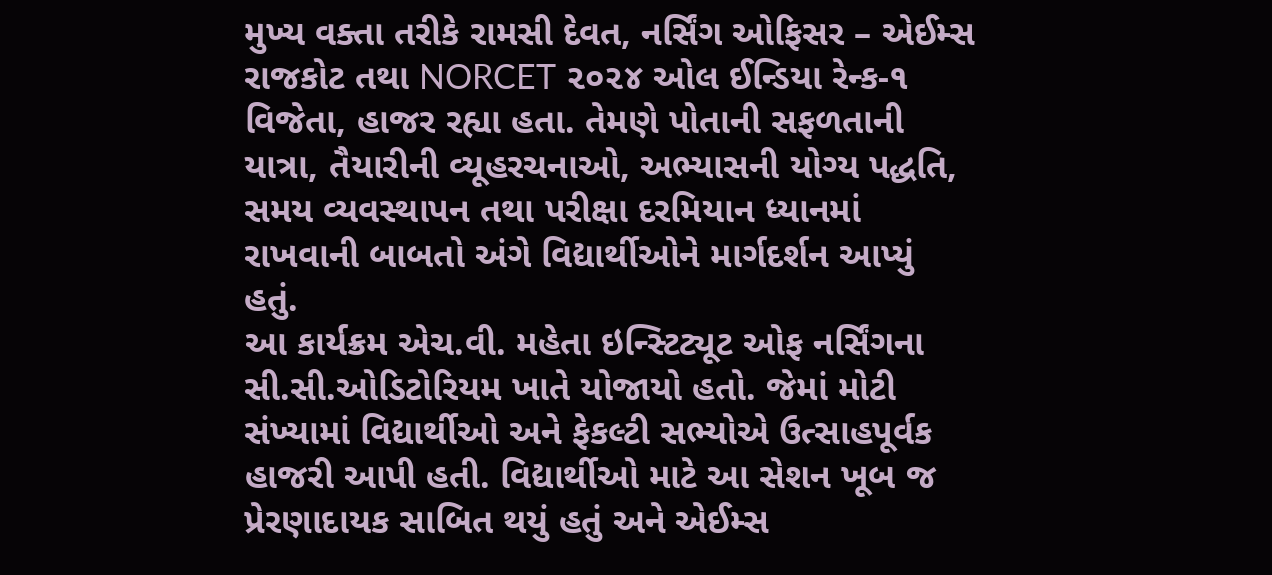મુખ્ય વક્તા તરીકે રામસી દેવત, નર્સિંગ ઓફિસર – એઈમ્સ રાજકોટ તથા NORCET ૨૦૨૪ ઓલ ઈન્ડિયા રેન્ક-૧ વિજેતા, હાજર રહ્યા હતા. તેમણે પોતાની સફળતાની યાત્રા, તૈયારીની વ્યૂહરચનાઓ, અભ્યાસની યોગ્ય પદ્ધતિ, સમય વ્યવસ્થાપન તથા પરીક્ષા દરમિયાન ધ્યાનમાં રાખવાની બાબતો અંગે વિદ્યાર્થીઓને માર્ગદર્શન આપ્યું હતું.
આ કાર્યક્રમ એચ.વી. મહેતા ઇન્સ્ટિટ્યૂટ ઓફ નર્સિંગના સી.સી.ઓડિટોરિયમ ખાતે યોજાયો હતો. જેમાં મોટી સંખ્યામાં વિદ્યાર્થીઓ અને ફેકલ્ટી સભ્યોએ ઉત્સાહપૂર્વક હાજરી આપી હતી. વિદ્યાર્થીઓ માટે આ સેશન ખૂબ જ પ્રેરણાદાયક સાબિત થયું હતું અને એઈમ્સ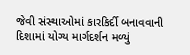જેવી સંસ્થાઓમાં કારકિર્દી બનાવવાની દિશામાં યોગ્ય માર્ગદર્શન મળ્યું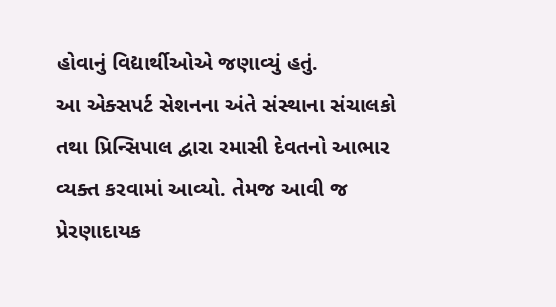હોવાનું વિદ્યાર્થીઓએ જણાવ્યું હતું.
આ એક્સપર્ટ સેશનના અંતે સંસ્થાના સંચાલકો તથા પ્રિન્સિપાલ દ્વારા રમાસી દેવતનો આભાર વ્યક્ત કરવામાં આવ્યો. તેમજ આવી જ પ્રેરણાદાયક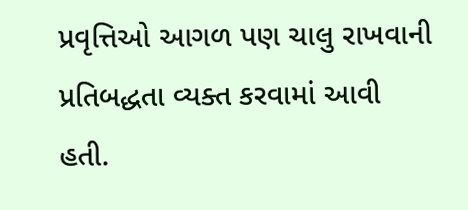પ્રવૃત્તિઓ આગળ પણ ચાલુ રાખવાની પ્રતિબદ્ધતા વ્યક્ત કરવામાં આવી હતી.